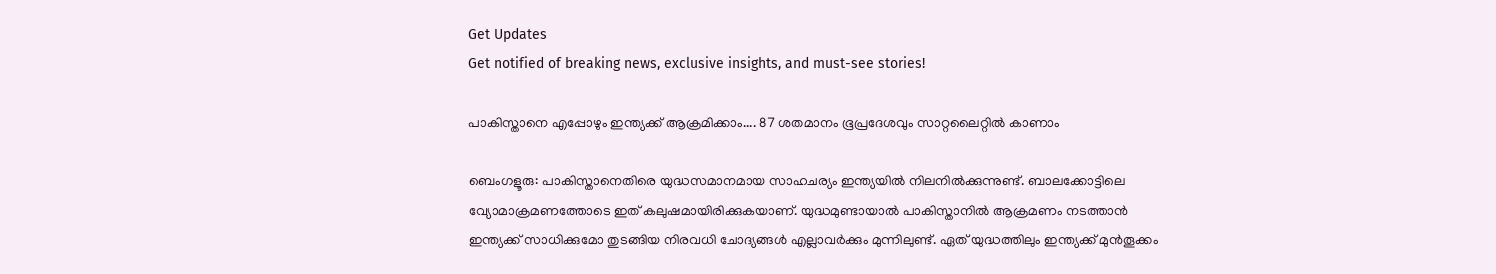Get Updates
Get notified of breaking news, exclusive insights, and must-see stories!

പാകിസ്താനെ എപ്പോഴും ഇന്ത്യക്ക് ആക്രമിക്കാം.... 87 ശതമാനം ഭൂപ്രദേശവും സാറ്റലൈറ്റില്‍ കാണാം

ബെംഗളൂരു: പാകിസ്താനെതിരെ യുദ്ധസമാനമായ സാഹചര്യം ഇന്ത്യയില്‍ നിലനില്‍ക്കുന്നുണ്ട്. ബാലക്കോട്ടിലെ വ്യോമാക്രമണത്തോടെ ഇത് കലുഷമായിരിക്കുകയാണ്. യുദ്ധമുണ്ടായാല്‍ പാകിസ്താനില്‍ ആക്രമണം നടത്താന്‍ ഇന്ത്യക്ക് സാധിക്കുമോ തുടങ്ങിയ നിരവധി ചോദ്യങ്ങള്‍ എല്ലാവര്‍ക്കും മുന്നിലുണ്ട്. ഏത് യുദ്ധത്തിലും ഇന്ത്യക്ക് മുന്‍തൂക്കം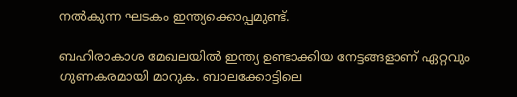നല്‍കുന്ന ഘടകം ഇന്ത്യക്കൊപ്പമുണ്ട്.

ബഹിരാകാശ മേഖലയില്‍ ഇന്ത്യ ഉണ്ടാക്കിയ നേട്ടങ്ങളാണ് ഏറ്റവും ഗുണകരമായി മാറുക. ബാലക്കോട്ടിലെ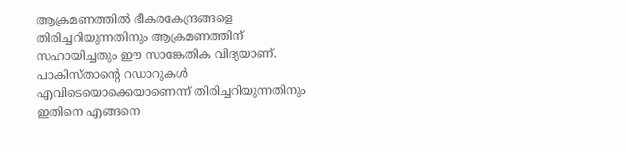ആക്രമണത്തില്‍ ഭീകരകേന്ദ്രങ്ങളെ തിരിച്ചറിയുന്നതിനും ആക്രമണത്തിന് സഹായിച്ചതും ഈ സാങ്കേതിക വിദ്യയാണ്. പാകിസ്താന്റെ റഡാറുകള്‍ എവിടെയൊക്കെയാണെന്ന് തിരിച്ചറിയുന്നതിനും ഇതിനെ എങ്ങനെ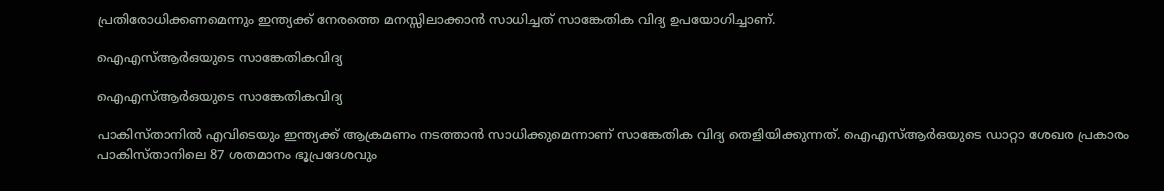പ്രതിരോധിക്കണമെന്നും ഇന്ത്യക്ക് നേരത്തെ മനസ്സിലാക്കാന്‍ സാധിച്ചത് സാങ്കേതിക വിദ്യ ഉപയോഗിച്ചാണ്.

ഐഎസ്ആര്‍ഒയുടെ സാങ്കേതികവിദ്യ

ഐഎസ്ആര്‍ഒയുടെ സാങ്കേതികവിദ്യ

പാകിസ്താനില്‍ എവിടെയും ഇന്ത്യക്ക് ആക്രമണം നടത്താന്‍ സാധിക്കുമെന്നാണ് സാങ്കേതിക വിദ്യ തെളിയിക്കുന്നത്. ഐഎസ്ആര്‍ഒയുടെ ഡാറ്റാ ശേഖര പ്രകാരം പാകിസ്താനിലെ 87 ശതമാനം ഭൂപ്രദേശവും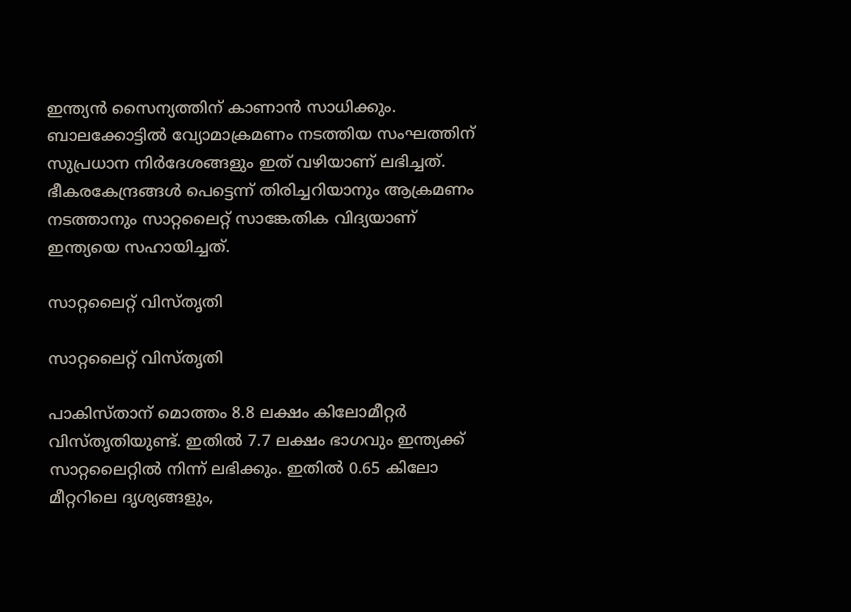ഇന്ത്യന്‍ സൈന്യത്തിന് കാണാന്‍ സാധിക്കും. ബാലക്കോട്ടില്‍ വ്യോമാക്രമണം നടത്തിയ സംഘത്തിന് സുപ്രധാന നിര്‍ദേശങ്ങളും ഇത് വഴിയാണ് ലഭിച്ചത്. ഭീകരകേന്ദ്രങ്ങള്‍ പെട്ടെന്ന് തിരിച്ചറിയാനും ആക്രമണം നടത്താനും സാറ്റലൈറ്റ് സാങ്കേതിക വിദ്യയാണ് ഇന്ത്യയെ സഹായിച്ചത്.

സാറ്റലൈറ്റ് വിസ്തൃതി

സാറ്റലൈറ്റ് വിസ്തൃതി

പാകിസ്താന് മൊത്തം 8.8 ലക്ഷം കിലോമീറ്റര്‍ വിസ്തൃതിയുണ്ട്. ഇതില്‍ 7.7 ലക്ഷം ഭാഗവും ഇന്ത്യക്ക് സാറ്റലൈറ്റില്‍ നിന്ന് ലഭിക്കും. ഇതില്‍ 0.65 കിലോ മീറ്ററിലെ ദൃശ്യങ്ങളും,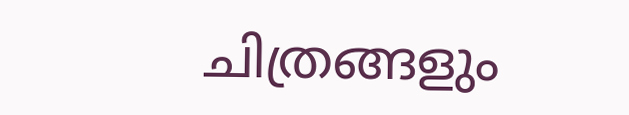ചിത്രങ്ങളും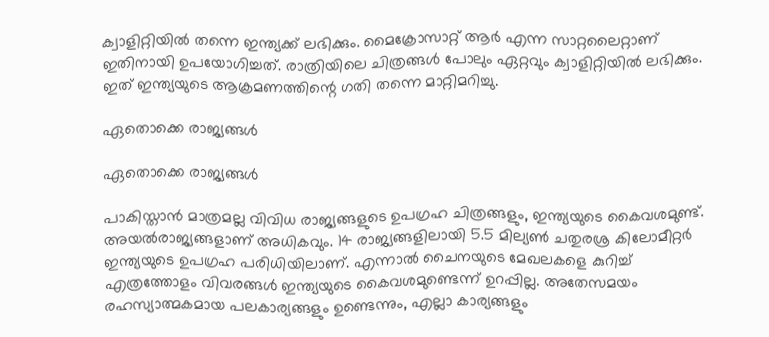ക്വാളിറ്റിയില്‍ തന്നെ ഇന്ത്യക്ക് ലഭിക്കും. മൈക്രോസാറ്റ് ആര്‍ എന്ന സാറ്റലൈറ്റാണ് ഇതിനായി ഉപയോഗിച്ചത്. രാത്രിയിലെ ചിത്രങ്ങള്‍ പോലും ഏറ്റവും ക്വാളിറ്റിയില്‍ ലഭിക്കും. ഇത് ഇന്ത്യയുടെ ആക്രമണത്തിന്റെ ഗതി തന്നെ മാറ്റിമറിച്ചു.

ഏതൊക്കെ രാജ്യങ്ങള്‍

ഏതൊക്കെ രാജ്യങ്ങള്‍

പാകിസ്താന്‍ മാത്രമല്ല വിവിധ രാജ്യങ്ങളുടെ ഉപഗ്രഹ ചിത്രങ്ങളും, ഇന്ത്യയുടെ കൈവശമുണ്ട്. അയല്‍രാജ്യങ്ങളാണ് അധികവും. 14 രാജ്യങ്ങളിലായി 5.5 മില്യണ്‍ ചതുരശ്ര കിലോമീറ്റര്‍ ഇന്ത്യയുടെ ഉപഗ്രഹ പരിധിയിലാണ്. എന്നാല്‍ ചൈനയുടെ മേഖലകളെ കുറിച്ച് എത്രത്തോളം വിവരങ്ങള്‍ ഇന്ത്യയുടെ കൈവശമുണ്ടെന്ന് ഉറപ്പില്ല. അതേസമയം രഹസ്യാത്മകമായ പലകാര്യങ്ങളും ഉണ്ടെന്നും, എല്ലാ കാര്യങ്ങളും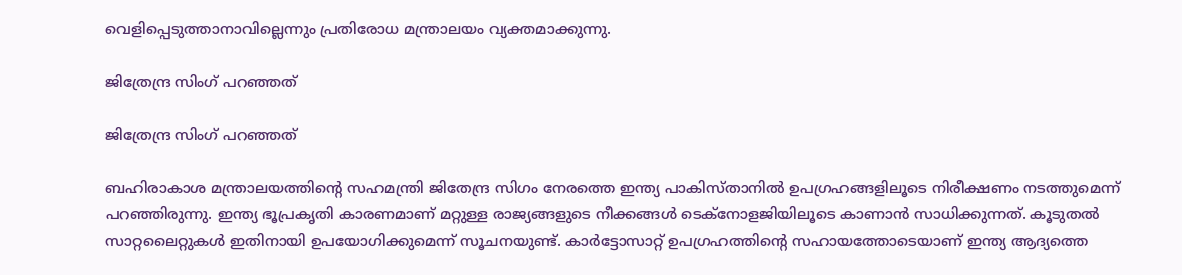വെളിപ്പെടുത്താനാവില്ലെന്നും പ്രതിരോധ മന്ത്രാലയം വ്യക്തമാക്കുന്നു.

ജിത്രേന്ദ്ര സിംഗ് പറഞ്ഞത്

ജിത്രേന്ദ്ര സിംഗ് പറഞ്ഞത്

ബഹിരാകാശ മന്ത്രാലയത്തിന്റെ സഹമന്ത്രി ജിതേന്ദ്ര സിഗം നേരത്തെ ഇന്ത്യ പാകിസ്താനില്‍ ഉപഗ്രഹങ്ങളിലൂടെ നിരീക്ഷണം നടത്തുമെന്ന് പറഞ്ഞിരുന്നു. ഇന്ത്യ ഭൂപ്രകൃതി കാരണമാണ് മറ്റുള്ള രാജ്യങ്ങളുടെ നീക്കങ്ങള്‍ ടെക്‌നോളജിയിലൂടെ കാണാന്‍ സാധിക്കുന്നത്. കൂടുതല്‍ സാറ്റലൈറ്റുകള്‍ ഇതിനായി ഉപയോഗിക്കുമെന്ന് സൂചനയുണ്ട്. കാര്‍ട്ടോസാറ്റ് ഉപഗ്രഹത്തിന്റെ സഹായത്തോടെയാണ് ഇന്ത്യ ആദ്യത്തെ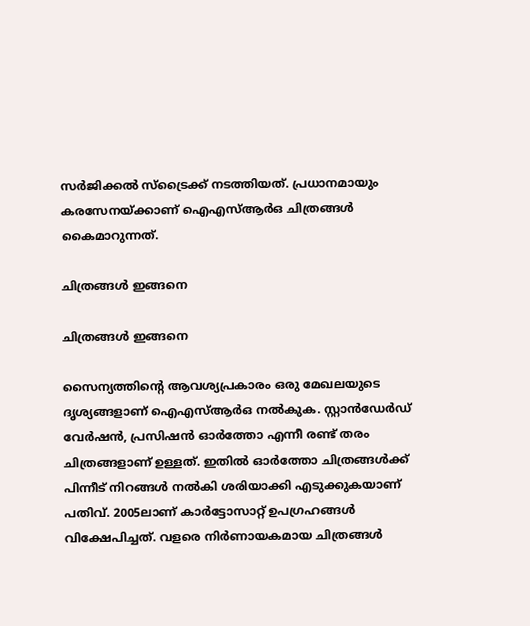സര്‍ജിക്കല്‍ സ്‌ട്രൈക്ക് നടത്തിയത്. പ്രധാനമായും കരസേനയ്ക്കാണ് ഐഎസ്ആര്‍ഒ ചിത്രങ്ങള്‍ കൈമാറുന്നത്.

ചിത്രങ്ങള്‍ ഇങ്ങനെ

ചിത്രങ്ങള്‍ ഇങ്ങനെ

സൈന്യത്തിന്റെ ആവശ്യപ്രകാരം ഒരു മേഖലയുടെ ദൃശ്യങ്ങളാണ് ഐഎസ്ആര്‍ഒ നല്‍കുക. സ്റ്റാന്‍ഡേര്‍ഡ് വേര്‍ഷന്‍, പ്രസിഷന്‍ ഓര്‍ത്തോ എന്നീ രണ്ട് തരം ചിത്രങ്ങളാണ് ഉള്ളത്. ഇതില്‍ ഓര്‍ത്തോ ചിത്രങ്ങള്‍ക്ക് പിന്നീട് നിറങ്ങള്‍ നല്‍കി ശരിയാക്കി എടുക്കുകയാണ് പതിവ്. 2005ലാണ് കാര്‍ട്ടോസാറ്റ് ഉപഗ്രഹങ്ങള്‍ വിക്ഷേപിച്ചത്. വളരെ നിര്‍ണായകമായ ചിത്രങ്ങള്‍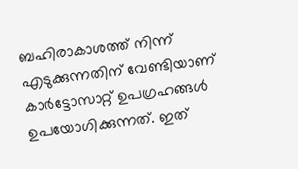ബഹിരാകാശത്ത് നിന്ന് എടുക്കുന്നതിന് വേണ്ടിയാണ് കാര്‍ട്ടോസാറ്റ് ഉപഗ്രഹങ്ങള്‍ ഉപയോഗിക്കുന്നത്. ഇത്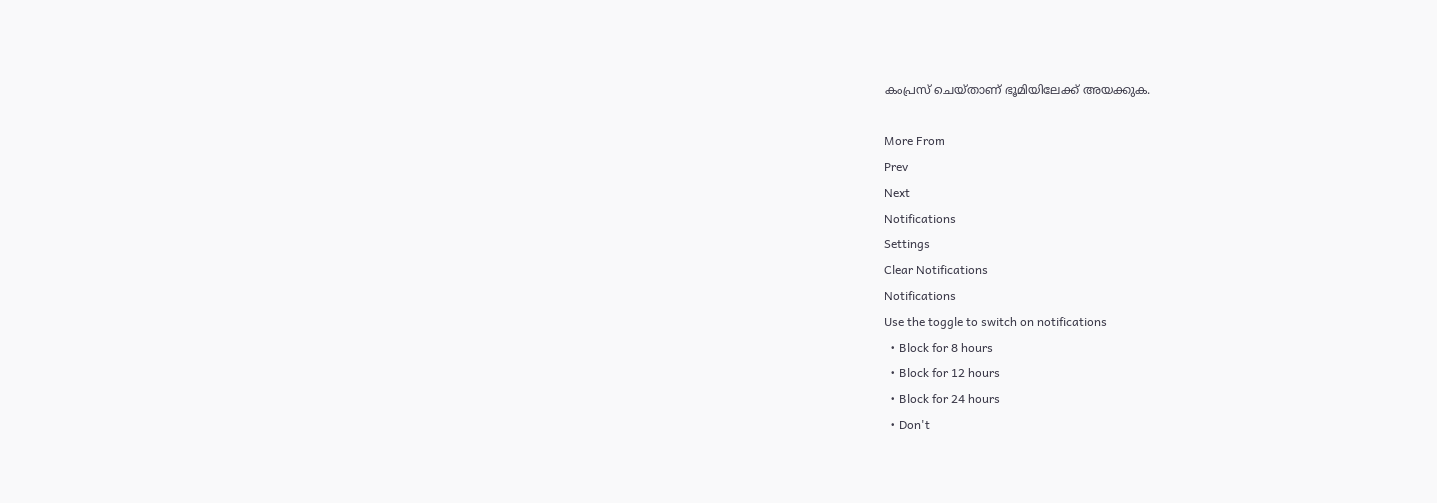കംപ്രസ് ചെയ്താണ് ഭൂമിയിലേക്ക് അയക്കുക.

More From
Prev
Next
Notifications
Settings
Clear Notifications
Notifications
Use the toggle to switch on notifications
  • Block for 8 hours
  • Block for 12 hours
  • Block for 24 hours
  • Don't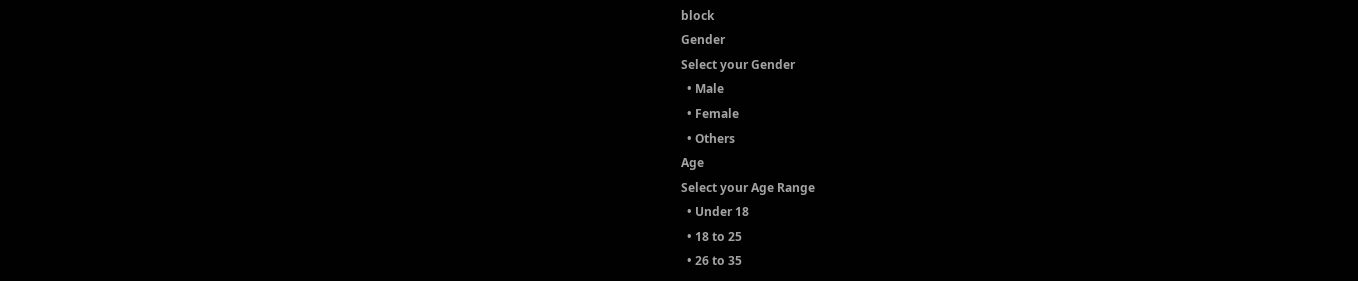block
Gender
Select your Gender
  • Male
  • Female
  • Others
Age
Select your Age Range
  • Under 18
  • 18 to 25
  • 26 to 35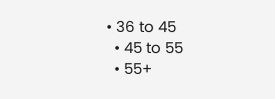• 36 to 45
  • 45 to 55
  • 55+